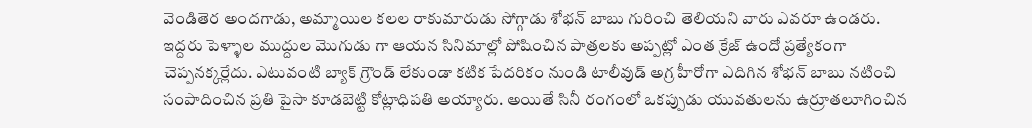వెండితెర అందగాడు, అమ్మాయిల కలల రాకుమారుడు సోగ్గాడు శోభన్ బాబు గురించి తెలియని వారు ఎవరూ ఉండరు. ఇద్దరు పెళ్ళాల ముద్దుల మొగుడు గా ఆయన సినిమాల్లో పోషించిన పాత్రలకు అప్పట్లో ఎంత క్రేజ్ ఉందో ప్రత్యేకంగా చెప్పనక్కర్లేదు. ఎటువంటి బ్యాక్ గ్రౌండ్ లేకుండా కటిక పేదరికం నుండి టాలీవుడ్ అగ్ర హీరోగా ఎదిగిన శోభన్ బాబు నటించి సంపాదించిన ప్రతి పైసా కూడబెట్టి కోట్లాధిపతి అయ్యారు. అయితే సినీ రంగంలో ఒకప్పుడు యువతులను ఉర్రూతలూగించిన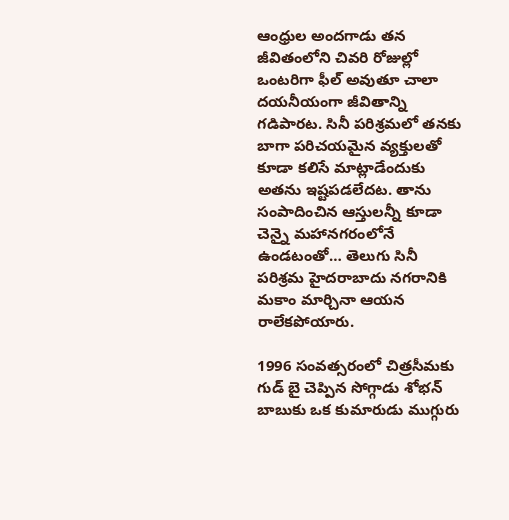ఆంధ్రుల అందగాడు తన జీవితంలోని చివరి రోజుల్లో ఒంటరిగా ఫీల్ అవుతూ చాలా దయనీయంగా జీవితాన్ని గడిపారట. సినీ పరిశ్రమలో తనకు బాగా పరిచయమైన వ్యక్తులతో కూడా కలిసే మాట్లాడేందుకు అతను ఇష్టపడలేదట. తాను సంపాదించిన ఆస్తులన్నీ కూడా చెన్నై మహానగరంలోనే ఉండటంతో… తెలుగు సినీ పరిశ్రమ హైదరాబాదు నగరానికి మకాం మార్చినా ఆయన రాలేకపోయారు.

1996 సంవత్సరంలో చిత్రసీమకు గుడ్ బై చెప్పిన సోగ్గాడు శోభన్ బాబుకు ఒక కుమారుడు ముగ్గురు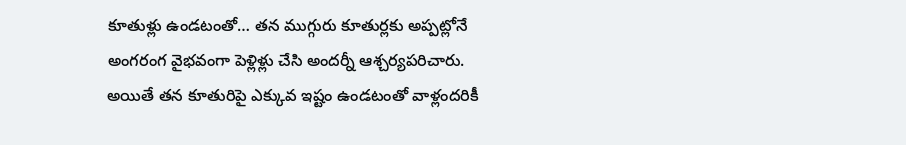కూతుళ్లు ఉండటంతో… తన ముగ్గురు కూతుర్లకు అప్పట్లోనే అంగరంగ వైభవంగా పెళ్లిళ్లు చేసి అందర్నీ ఆశ్చర్యపరిచారు. అయితే తన కూతురిపై ఎక్కువ ఇష్టం ఉండటంతో వాళ్లందరికీ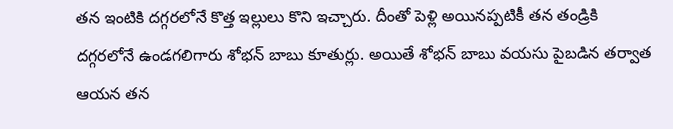తన ఇంటికి దగ్గరలోనే కొత్త ఇల్లులు కొని ఇచ్చారు. దీంతో పెళ్లి అయినప్పటికీ తన తండ్రికి దగ్గరలోనే ఉండగలిగారు శోభన్ బాబు కూతుర్లు. అయితే శోభన్ బాబు వయసు పైబడిన తర్వాత ఆయన తన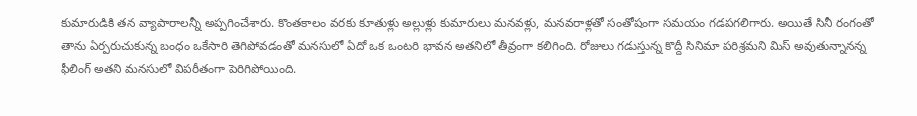కుమారుడికి తన వ్యాపారాలన్నీ అప్పగించేశారు. కొంతకాలం వరకు కూతుళ్లు అల్లుళ్లు కుమారులు మనవళ్లు, మనవరాళ్లతో సంతోషంగా సమయం గడపగలిగారు. అయితే సినీ రంగంతో తాను ఏర్పరుచుకున్న బంధం ఒకేసారి తెగిపోవడంతో మనసులో ఏదో ఒక ఒంటరి భావన అతనిలో తీవ్రంగా కలిగింది. రోజులు గడుస్తున్న కొద్దీ సినిమా పరిశ్రమని మిస్ అవుతున్నానన్న ఫీలింగ్ అతని మనసులో విపరీతంగా పెరిగిపోయింది.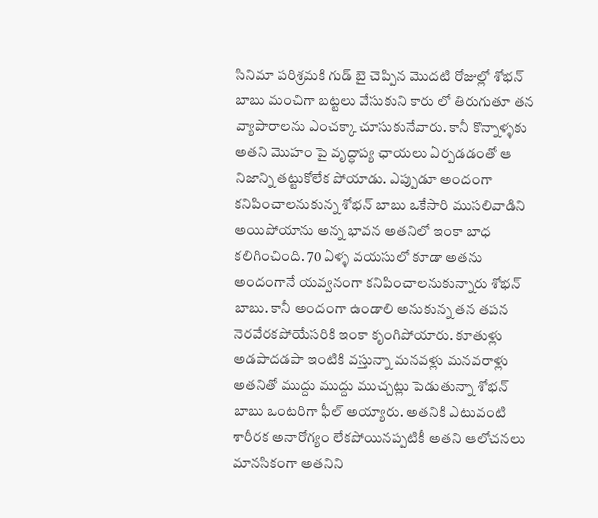సినిమా పరిశ్రమకి గుడ్ బై చెప్పిన మొదటి రోజుల్లో శోభన్ బాబు మంచిగా బట్టలు వేసుకుని కారు లో తిరుగుతూ తన వ్యాపారాలను ఎంచక్కా చూసుకునేవారు. కానీ కొన్నాళ్ళకు అతని మొహం పై వృద్ధాప్య ఛాయలు ఏర్పడడంతో ఆ నిజాన్ని తట్టుకోలేక పోయాడు. ఎప్పుడూ అందంగా కనిపించాలనుకున్న శోభన్ బాబు ఒకేసారి ముసలివాడిని అయిపోయాను అన్న భావన అతనిలో ఇంకా బాధ కలిగించింది. 70 ఏళ్ళ వయసులో కూడా అతను అందంగానే యవ్వనంగా కనిపించాలనుకున్నారు శోభన్ బాబు. కానీ అందంగా ఉండాలి అనుకున్న తన తపన నెరవేరకపోయేసరికి ఇంకా కృంగిపోయారు. కూతుళ్లు అడపాదడపా ఇంటికి వస్తున్నా మనవళ్లు మనవరాళ్లు అతనితో ముద్దు ముద్దు ముచ్చట్లు పెడుతున్నా శోభన్ బాబు ఒంటరిగా ఫీల్ అయ్యారు. అతనికి ఎటువంటి శారీరక అనారోగ్యం లేకపోయినప్పటికీ అతని ఆలోచనలు మానసికంగా అతనిని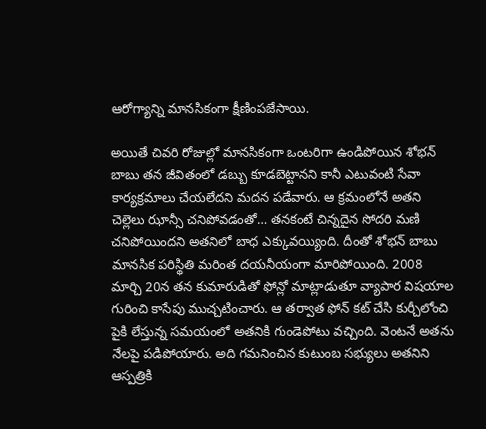ఆరోగ్యాన్ని మానసికంగా క్షీణింపజేసాయి.

అయితే చివరి రోజుల్లో మానసికంగా ఒంటరిగా ఉండిపోయిన శోభన్ బాబు తన జీవితంలో డబ్బు కూడబెట్టానని కానీ ఎటువంటి సేవా కార్యక్రమాలు చేయలేదని మదన పడేవారు. ఆ క్రమంలోనే అతని చెల్లెలు ఝాన్సీ చనిపోవడంతో… తనకంటే చిన్నదైన సోదరి మణి చనిపోయిందని అతనిలో బాధ ఎక్కువయ్యింది. దీంతో శోభన్ బాబు మానసిక పరిస్థితి మరింత దయనీయంగా మారిపోయింది. 2008 మార్చి 20న తన కుమారుడితో ఫోన్లో మాట్లాడుతూ వ్యాపార విషయాల గురించి కాసేపు ముచ్చటించారు. ఆ తర్వాత ఫోన్ కట్ చేసి కుర్చీలోంచి పైకి లేస్తున్న సమయంలో అతనికి గుండెపోటు వచ్చింది. వెంటనే అతను నేలపై పడిపోయారు. అది గమనించిన కుటుంబ సభ్యులు అతనిని ఆస్పత్రికి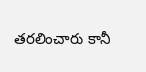తరలించారు కానీ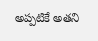అప్పటికే అతని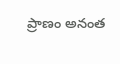ప్రాణం అనంత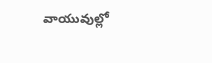వాయువుల్లో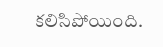కలిసిపోయింది.